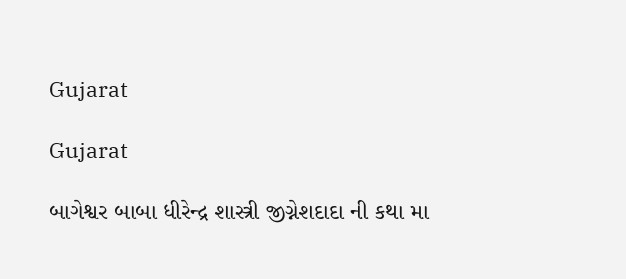Gujarat

Gujarat

બાગેશ્વર બાબા ધીરેન્દ્ર શાસ્ત્રી જીગ્નેશદાદા ની કથા મા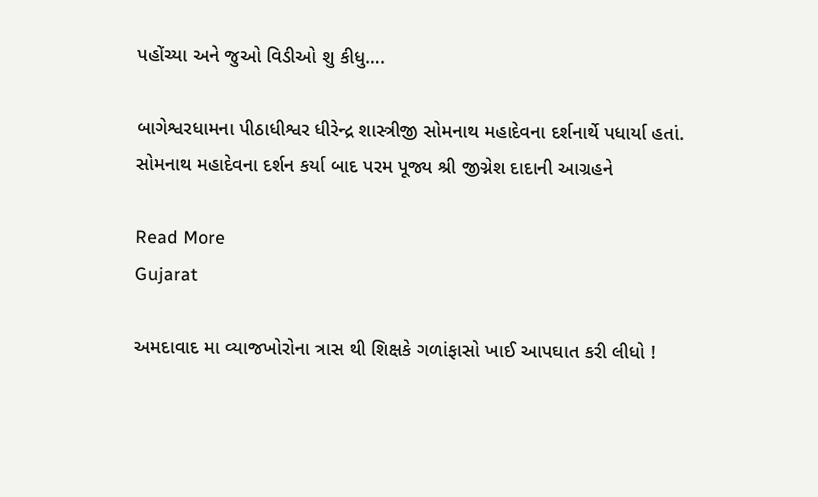પહોંચ્યા અને જુઓ વિડીઓ શુ કીધુ….

બાગેશ્વરધામના પીઠાધીશ્વર ધીરેન્દ્ર શાસ્ત્રીજી સોમનાથ મહાદેવના દર્શનાર્થે પધાર્યા હતાં. સોમનાથ મહાદેવના દર્શન કર્યા બાદ પરમ પૂજ્ય શ્રી જીગ્નેશ દાદાની આગ્રહને

Read More
Gujarat

અમદાવાદ મા વ્યાજખોરોના ત્રાસ થી શિક્ષકે ગળાંફાસો ખાઈ આપઘાત કરી લીધો !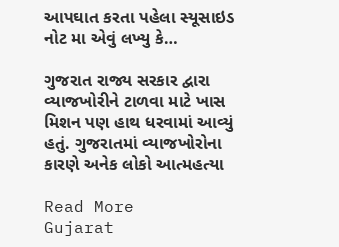આપઘાત કરતા પહેલા સ્યૂસાઇડ નોટ મા એવું લખ્યુ કે…

ગુજરાત રાજ્ય સરકાર દ્વારા વ્યાજખોરીને ટાળવા માટે ખાસ મિશન પણ હાથ ધરવામાં આવ્યું હતું. ગુજરાતમાં વ્યાજખોરોના કારણે અનેક લોકો આત્મહત્યા

Read More
Gujarat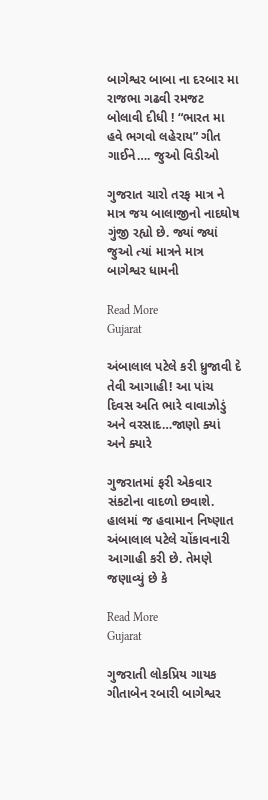બાગેશ્વર બાબા ના દરબાર મા રાજભા ગઢવી રમજટ બોલાવી દીધી ! “ભારત મા હવે ભગવો લહેરાય” ગીત ગાઈને…. જુઓ વિડીઓ

ગુજરાત ચારો તરફ માત્ર ને માત્ર જય બાલાજીનો નાદઘોષ ગુંજી રહ્યો છે. જ્યાં જ્યાં જુઓ ત્યાં માત્રને માત્ર બાગેશ્વર ધામની

Read More
Gujarat

અંબાલાલ પટેલે કરી ધ્રુજાવી દે તેવી આગાહી! આ પાંચ દિવસ અતિ ભારે વાવાઝોડું અને વરસાદ…જાણો ક્યાં અને ક્યારે

ગુજરાતમાં ફરી એકવાર સંકટોના વાદળો છવાશે. હાલમાં જ હવામાન નિષ્ણાત અંબાલાલ પટેલે ચોંકાવનારી આગાહી કરી છે. તેમણે જણાવ્યું છે કે

Read More
Gujarat

ગુજરાતી લોકપ્રિય ગાયક ગીતાબેન રબારી બાગેશ્વર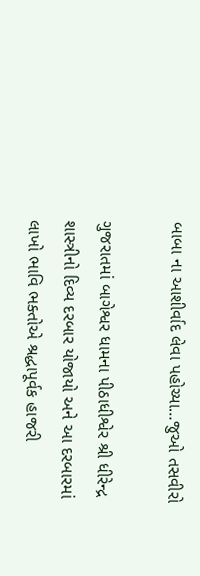બાબા ના આશીર્વાદ લેવા પહોચ્યા…જુઓ તસવીરો

ગુજરાતમાં બાગેશ્વર ધામના પીઠાધીશ્વેર શ્રી ધીરેન્દ્ર શાસ્ત્રીનો દિવ્ય દરબાર યોજાયો અને આ દરબારમાં લાખો ભાવિ ભક્તોએ શ્રદ્ધાપૂર્વક હાજરી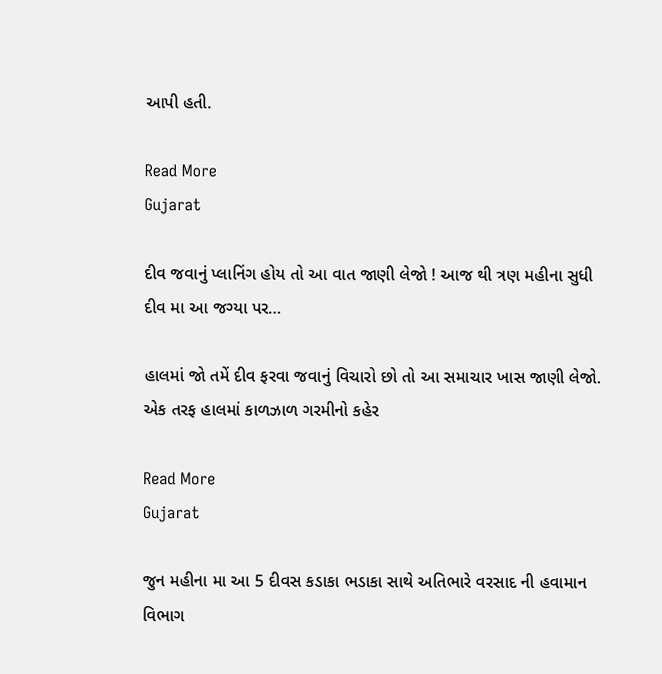આપી હતી.

Read More
Gujarat

દીવ જવાનું પ્લાનિંગ હોય તો આ વાત જાણી લેજો ! આજ થી ત્રણ મહીના સુધી દીવ મા આ જગ્યા પર…

હાલમાં જો તમેં દીવ ફરવા જવાનું વિચારો છો તો આ સમાચાર ખાસ જાણી લેજો. એક તરફ હાલમાં કાળઝાળ ગરમીનો કહેર

Read More
Gujarat

જુન મહીના મા આ 5 દીવસ કડાકા ભડાકા સાથે અતિભારે વરસાદ ની હવામાન વિભાગ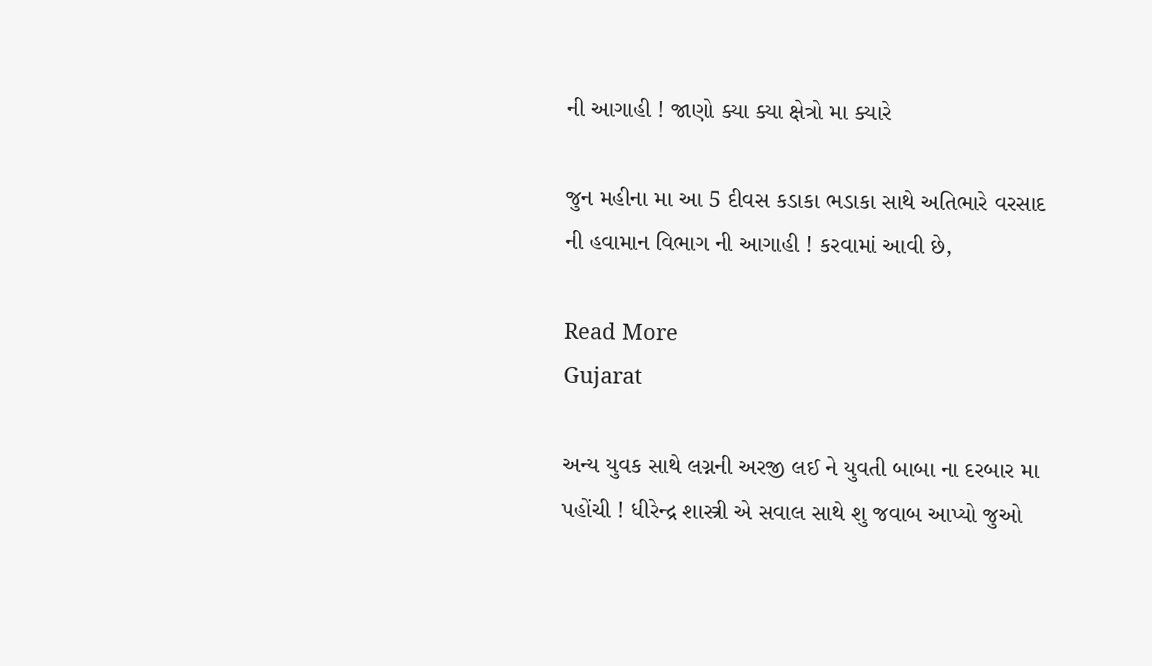ની આગાહી ! જાણો ક્યા ક્યા ક્ષેત્રો મા ક્યારે

જુન મહીના મા આ 5 દીવસ કડાકા ભડાકા સાથે અતિભારે વરસાદ ની હવામાન વિભાગ ની આગાહી ! કરવામાં આવી છે,

Read More
Gujarat

અન્ય યુવક સાથે લગ્નની અરજી લઈ ને યુવતી બાબા ના દરબાર મા પહોંચી ! ધીરેન્દ્ર શાસ્ત્રી એ સવાલ સાથે શુ જવાબ આપ્યો જુઓ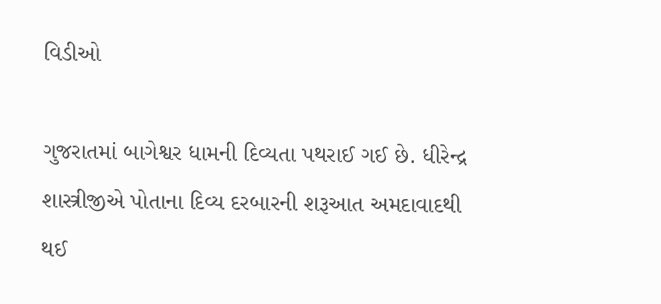વિડીઓ

ગુજરાતમાં બાગેશ્વર ધામની દિવ્યતા પથરાઈ ગઈ છે. ધીરેન્દ્ર શાસ્ત્રીજીએ પોતાના દિવ્ય દરબારની શરૂઆત અમદાવાદથી થઈ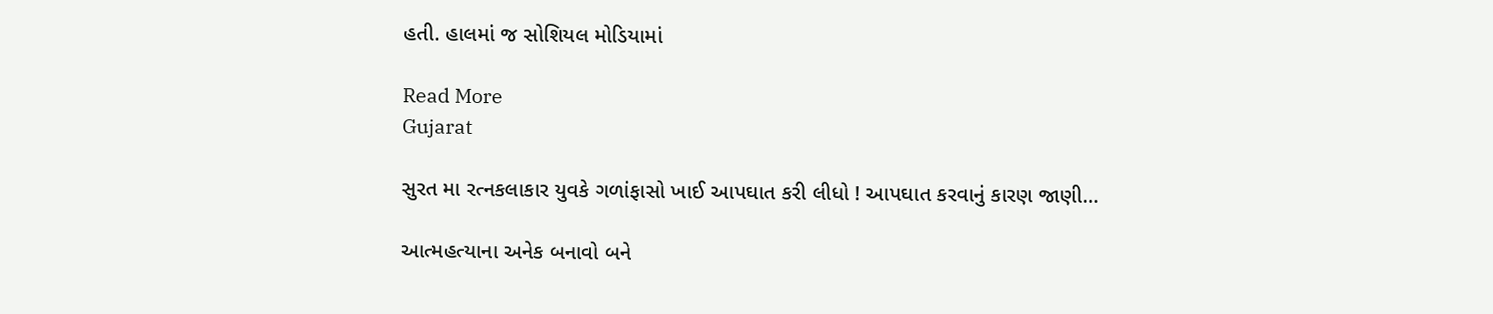હતી. હાલમાં જ સોશિયલ મોડિયામાં

Read More
Gujarat

સુરત મા રત્નકલાકાર યુવકે ગળાંફાસો ખાઈ આપઘાત કરી લીધો ! આપઘાત કરવાનું કારણ જાણી…

આત્મહત્યાના અનેક બનાવો બને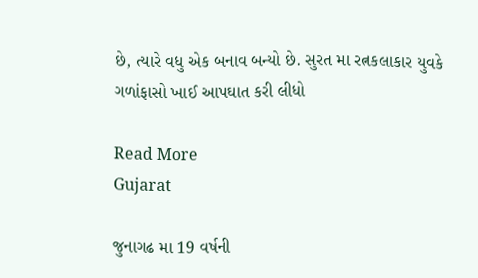છે, ત્યારે વધુ એક બનાવ બન્યો છે. સુરત મા રત્નકલાકાર યુવકે ગળાંફાસો ખાઈ આપઘાત કરી લીધો

Read More
Gujarat

જુનાગઢ મા 19 વર્ષની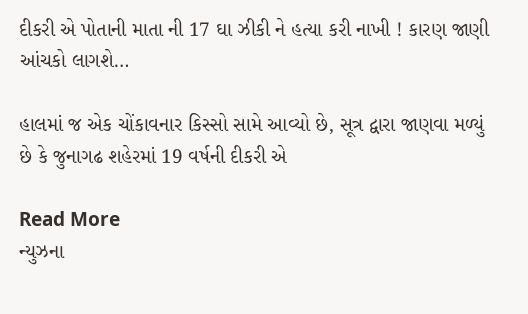દીકરી એ પોતાની માતા ની 17 ઘા ઝીકી ને હત્યા કરી નાખી ! કારણ જાણી આંચકો લાગશે…

હાલમાં જ એક ચોંકાવનાર કિસ્સો સામે આવ્યો છે, સૂત્ર દ્વારા જાણવા મળ્યું છે કે જુનાગઢ શહેરમાં 19 વર્ષની દીકરી એ

Read More
ન્યુઝના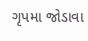ગૃપમા જોડાવા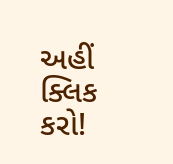અહીં ક્લિક કરો!